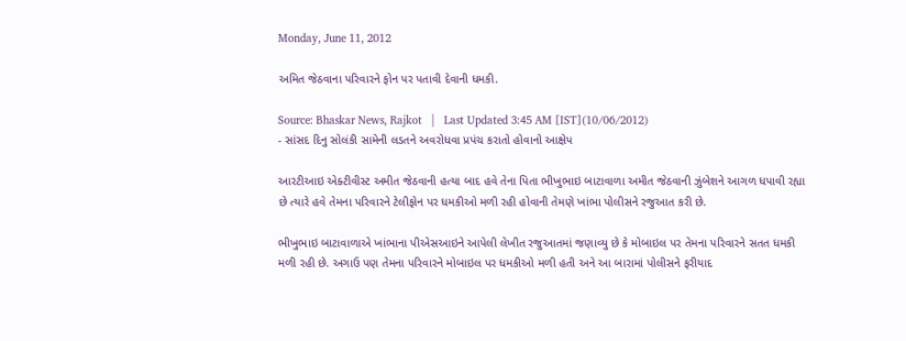Monday, June 11, 2012

અમિત જેઠવાના પરિવારને ફોન પર પતાવી દેવાની ધમકી.

Source: Bhaskar News, Rajkot   |   Last Updated 3:45 AM [IST](10/06/2012)
- સાંસદ દિનુ સોલંકી સામેની લડતને અવરોધવા પ્રપંચ કરાતો હોવાનો આક્ષેપ

આરટીઆઇ એક્ટીવીસ્ટ અમીત જેઠવાની હત્યા બાદ હવે તેના પિતા ભીખુભાઇ બાટાવાળા અમીત જેઠવાની ઝુંબેશને આગળ ધપાવી રહ્યા છે ત્યારે હવે તેમના પરિવારને ટેલીફોન પર ધમકીઓ મળી રહી હોવાની તેમણે ખાંભા પોલીસને રજુઆત કરી છે.

ભીખુભાઇ બાટાવાળાએ ખાંભાના પીએસઆઇને આપેલી લેખીત રજુઆતમાં જણાવ્યુ છે કે મોબાઇલ પર તેમના પરિવારને સતત ધમકી મળી રહી છે. અગાઉ પણ તેમના પરિવારને મોબાઇલ પર ધમકીઓ મળી હતી અને આ બારામાં પોલીસને ફરીયાદ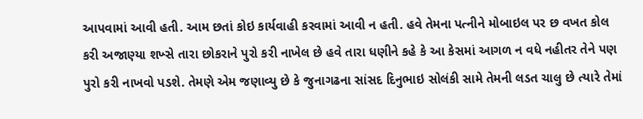આપવામાં આવી હતી. આમ છતાં કોઇ કાર્યવાહી કરવામાં આવી ન હતી. હવે તેમના પત્નીને મોબાઇલ પર છ વખત કોલ કરી અજાણ્યા શખ્સે તારા છોકરાને પુરો કરી નાખેલ છે હવે તારા ધણીને કહે કે આ કેસમાં આગળ ન વધે નહીતર તેને પણ પુરો કરી નાખવો પડશે. તેમણે એમ જણાવ્યુ છે કે જુનાગઢના સાંસદ દિનુભાઇ સોલંકી સામે તેમની લડત ચાલુ છે ત્યારે તેમાં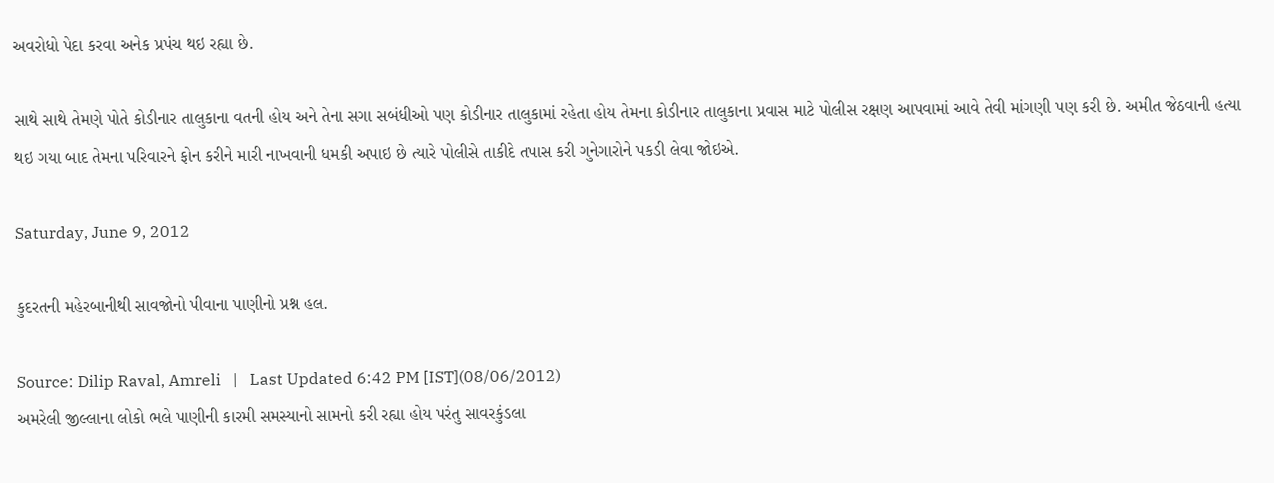અવરોધો પેદા કરવા અનેક પ્રપંચ થઇ રહ્યા છે.

સાથે સાથે તેમણે પોતે કોડીનાર તાલુકાના વતની હોય અને તેના સગા સબંધીઓ પણ કોડીનાર તાલુકામાં રહેતા હોય તેમના કોડીનાર તાલુકાના પ્રવાસ માટે પોલીસ રક્ષણ આપવામાં આવે તેવી માંગણી પણ કરી છે. અમીત જેઠવાની હત્યા થઇ ગયા બાદ તેમના પરિવારને ફોન કરીને મારી નાખવાની ધમકી અપાઇ છે ત્યારે પોલીસે તાકીદે તપાસ કરી ગુનેગારોને પકડી લેવા જોઇએ.

Saturday, June 9, 2012

કુદરતની મહેરબાનીથી સાવજોનો પીવાના પાણીનો પ્રશ્ન હલ.

Source: Dilip Raval, Amreli   |   Last Updated 6:42 PM [IST](08/06/2012)
અમરેલી જીલ્લાના લોકો ભલે પાણીની કારમી સમસ્યાનો સામનો કરી રહ્યા હોય પરંતુ સાવરકુંડલા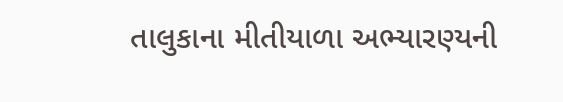તાલુકાના મીતીયાળા અભ્યારણ્યની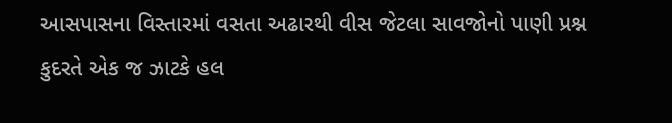આસપાસના વિસ્તારમાં વસતા અઢારથી વીસ જેટલા સાવજોનો પાણી પ્રશ્ન કુદરતે એક જ ઝાટકે હલ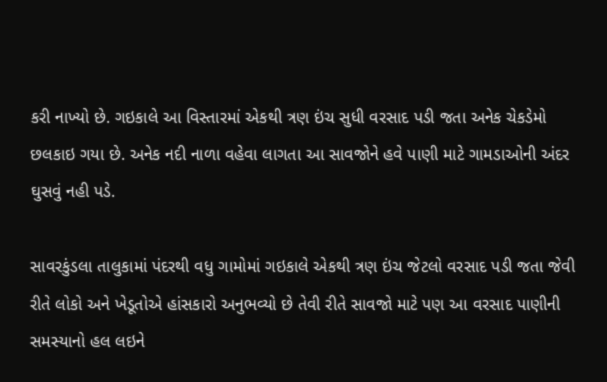કરી નાખ્યો છે. ગઇકાલે આ વિસ્તારમાં એકથી ત્રણ ઇંચ સુધી વરસાદ પડી જતા અનેક ચેકડેમો છલકાઇ ગયા છે. અનેક નદી નાળા વહેવા લાગતા આ સાવજોને હવે પાણી માટે ગામડાઓની અંદર ઘુસવું નહી પડે.

સાવરકુંડલા તાલુકામાં પંદરથી વધુ ગામોમાં ગઇકાલે એકથી ત્રણ ઇંચ જેટલો વરસાદ પડી જતા જેવી રીતે લોકો અને ખેડૂતોએ હાંસકારો અનુભવ્યો છે તેવી રીતે સાવજો માટે પણ આ વરસાદ પાણીની સમસ્યાનો હલ લઇને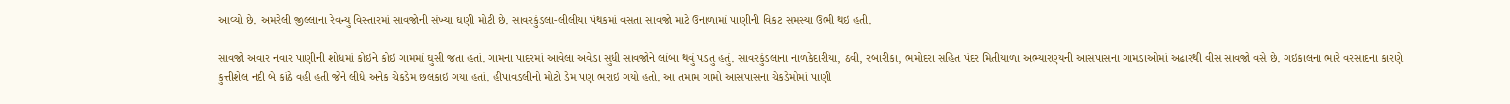આવ્યો છે. અમરેલી જીલ્લાના રેવન્યુ વિસ્તારમાં સાવજોની સંખ્યા ઘણી મોટી છે. સાવરકુંડલા-લીલીયા પંથકમાં વસતા સાવજો માટે ઉનાળામાં પાણીની વિકટ સમસ્યા ઉભી થઇ હતી.

સાવજો અવાર નવાર પાણીની શોધમાં કોઇને કોઇ ગામમાં ઘુસી જતા હતાં. ગામના પાદરમાં આવેલા અવેડા સુધી સાવજોને લાંબા થવું પડતુ હતું. સાવરકુંડલાના નાળકેદારીયા, ઠવી, રબારીકા, ભમોદરા સહિત પંદર મિતીયાળા અભ્યારણ્યની આસપાસના ગામડાઓમાં અઢારથી વીસ સાવજો વસે છે. ગઇકાલના ભારે વરસાદના કારણે કુત્તીશેલ નદી બે કાંઠે વહી હતી જેને લીધે અનેક ચેકડેમ છલકાઇ ગયા હતાં. હીપાવડલીનો મોટો ડેમ પણ ભરાઇ ગયો હતો. આ તમામ ગામો આસપાસના ચેકડેમોમાં પાણી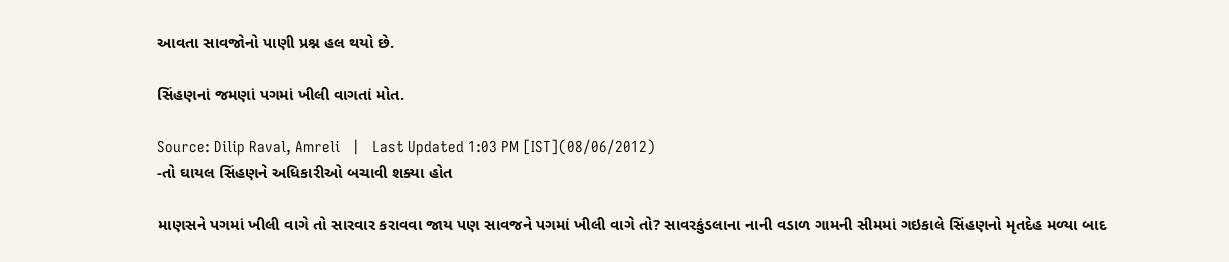આવતા સાવજોનો પાણી પ્રશ્ન હલ થયો છે.

સિંહણનાં જમણાં પગમાં ખીલી વાગતાં મોત.

Source: Dilip Raval, Amreli   |   Last Updated 1:03 PM [IST](08/06/2012)
-તો ઘાયલ સિંહણને અધિકારીઓ બચાવી શક્યા હોત

માણસને પગમાં ખીલી વાગે તો સારવાર કરાવવા જાય પણ સાવજને પગમાં ખીલી વાગે તો? સાવરકુંડલાના નાની વડાળ ગામની સીમમાં ગઇકાલે સિંહણનો મૃતદેહ મળ્યા બાદ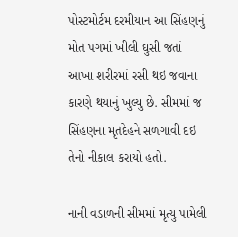પોસ્ટમોર્ટમ દરમીયાન આ સિંહણનું મોત પગમાં ખીલી ઘુસી જતાં આખા શરીરમાં રસી થઇ જવાના કારણે થયાનું ખુલ્યુ છે. સીમમાં જ સિંહણના મૃતદેહને સળગાવી દઇ તેનો નીકાલ કરાયો હતો.

નાની વડાળની સીમમાં મૃત્યુ પામેલી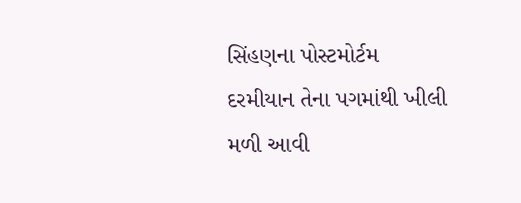સિંહણના પોસ્ટમોર્ટમ દરમીયાન તેના પગમાંથી ખીલી મળી આવી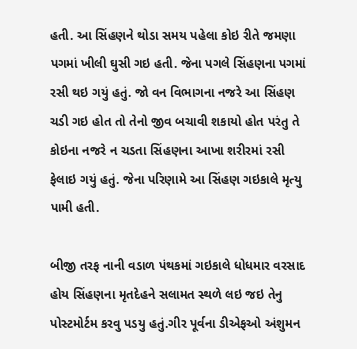હતી. આ સિંહણને થોડા સમય પહેલા કોઇ રીતે જમણા પગમાં ખીલી ઘુસી ગઇ હતી. જેના પગલે સિંહણના પગમાં રસી થઇ ગયું હતું. જો વન વિભાગના નજરે આ સિંહણ ચડી ગઇ હોત તો તેનો જીવ બચાવી શકાયો હોત પરંતુ તે કોઇના નજરે ન ચડતા સિંહણના આખા શરીરમાં રસી ફેલાઇ ગયું હતું. જેના પરિણામે આ સિંહણ ગઇકાલે મૃત્યુ પામી હતી.

બીજી તરફ નાની વડાળ પંથકમાં ગઇકાલે ધોધમાર વરસાદ હોય સિંહણના મૃતદેહને સલામત સ્થળે લઇ જઇ તેનુ પોસ્ટમોર્ટમ કરવુ પડયુ હતું.ગીર પૂર્વના ડીએફઓ અંશુમન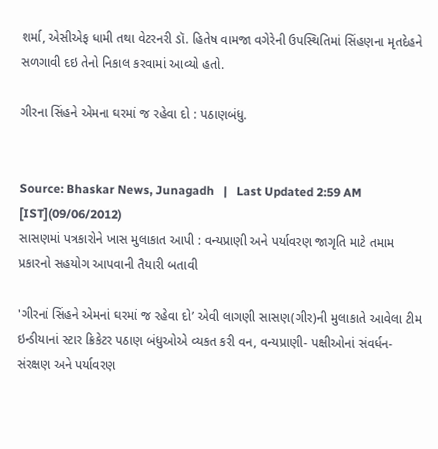શર્મા, એસીએફ ધામી તથા વેટરનરી ડૉ. હિતેષ વામજા વગેરેની ઉપસ્થિતિમાં સિંહણના મૃતદેહને સળગાવી દઇ તેનો નિકાલ કરવામાં આવ્યો હતો.

ગીરના સિંહને એમના ઘરમાં જ રહેવા દો : પઠાણબંધુ.


Source: Bhaskar News, Junagadh   |   Last Updated 2:59 AM [IST](09/06/2012)
સાસણમાં પત્રકારોને ખાસ મુલાકાત આપી : વન્યપ્રાણી અને પર્યાવરણ જાગૃતિ માટે તમામ પ્રકારનો સહયોગ આપવાની તૈયારી બતાવી

'ગીરનાં સિંહને એમનાં ઘરમાં જ રહેવા દો’ એવી લાગણી સાસણ(ગીર)ની મુલાકાતે આવેલા ટીમ ઇન્ડીયાનાં સ્ટાર ક્રિકેટર પઠાણ બંધુઓએ વ્યકત કરી વન, વન્યપ્રાણી- પક્ષીઓનાં સંવર્ધન- સંરક્ષણ અને પર્યાવરણ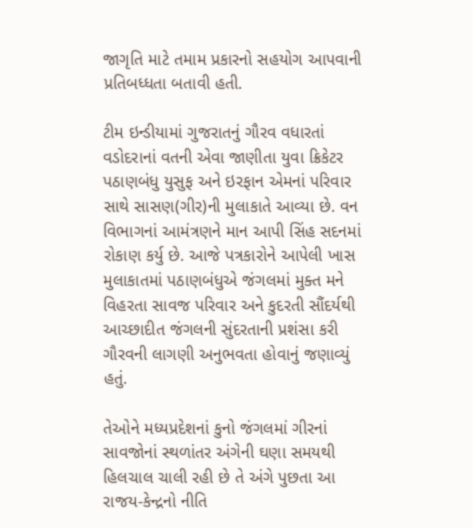જાગૃતિ માટે તમામ પ્રકારનો સહયોગ આપવાની પ્રતિબધ્ધતા બતાવી હતી.

ટીમ ઇન્ડીયામાં ગુજરાતનું ગૌરવ વધારતાં વડોદરાનાં વતની એવા જાણીતા યુવા ક્રિકેટર પઠાણબંધુ યુસુફ અને ઇરફાન એમનાં પરિવાર સાથે સાસણ(ગીર)ની મુલાકાતે આવ્યા છે. વન વિભાગનાં આમંત્રણને માન આપી સિંહ સદનમાં રોકાણ કર્યુ છે. આજે પત્રકારોને આપેલી ખાસ મુલાકાતમાં પઠાણબંધુએ જંગલમાં મુક્ત મને વિહરતા સાવજ પરિવાર અને કુદરતી સૌંદર્યથી આચ્છાદીત જંગલની સુંદરતાની પ્રશંસા કરી ગૌરવની લાગણી અનુભવતા હોવાનું જણાવ્યું હતું.

તેઓને મધ્યપ્રદેશનાં કુનો જંગલમાં ગીરનાં સાવજોનાં સ્થળાંતર અંગેની ઘણા સમયથી હિ‌લચાલ ચાલી રહી છે તે અંગે પુછતા આ રાજય-કેન્દ્રનો નીતિ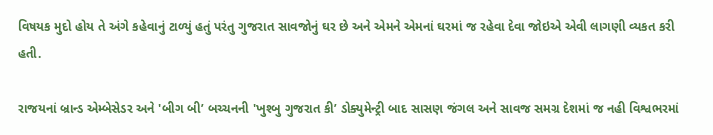વિષયક મુદો હોય તે અંગે કહેવાનું ટાળ્યું હતું પરંતુ ગુજરાત સાવજોનું ઘર છે અને એમને એમનાં ઘરમાં જ રહેવા દેવા જોઇએ એવી લાગણી વ્યકત કરી હતી.

રાજયનાં બ્રાન્ડ એમ્બેસેડર અને 'બીગ બી’ બચ્ચનની 'ખુશ્બુ ગુજરાત કી’ ડોક્યુમેન્ટ્રી બાદ સાસણ જંગલ અને સાવજ સમગ્ર દેશમાં જ નહી વિશ્વભરમાં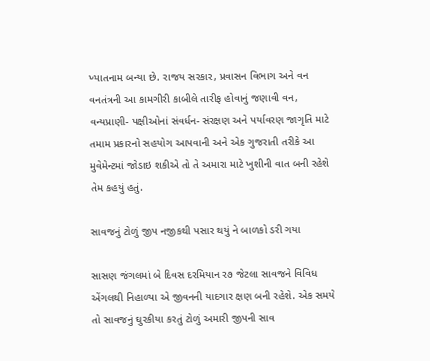ખ્યાતનામ બન્યા છે. રાજય સરકાર, પ્રવાસન વિભાગ અને વન વનતંત્રની આ કામગીરી કાબીલે તારીફ હોવાનું જણાવી વન, વન્યપ્રાણી- પક્ષીઓનાં સંવર્ધન- સંરક્ષણ અને પર્યાવરણ જાગૃતિ માટે તમામ પ્રકારનો સહયોગ આપવાની અને એક ગુજરાતી તરીકે આ મુવેમેન્ટમાં જોડાઇ શકીએ તો તે અમારા માટે ખુશીની વાત બની રહેશે તેમ કહયું હતું.

સાવજનું ટોળું જીપ નજીકથી પસાર થયું ને બાળકો ડરી ગયા

સાસણ જંગલમાં બે દિવસ દરમિયાન ર૭ જેટલા સાવજને વિવિધ એંગલથી નિહાળ્યા એ જીવનની યાદગાર ક્ષણ બની રહેશે. એક સમયે તો સાવજનું ઘુરકીયા કરતું ટોળું અમારી જીપની સાવ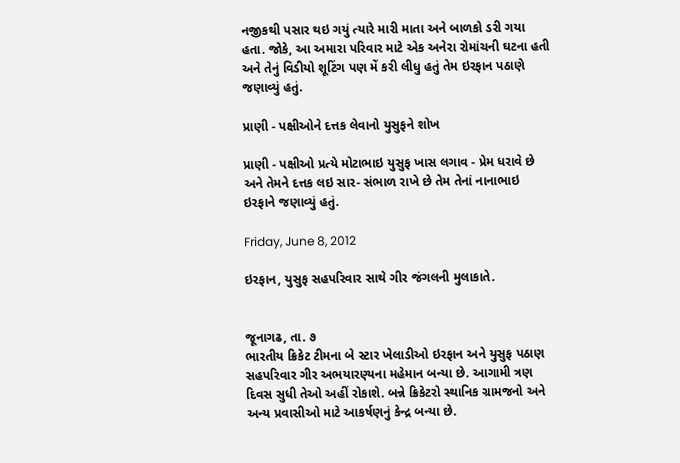નજીકથી પસાર થઇ ગયું ત્યારે મારી માતા અને બાળકો ડરી ગયા હતા. જોકે, આ અમારા પરિવાર માટે એક અનેરા રોમાંચની ઘટના હતી અને તેનું વિડીયો શૂટિંગ પણ મેં કરી લીધુ હતું તેમ ઇરફાન પઠાણે જણાવ્યું હતું.

પ્રાણી - પક્ષીઓને દત્તક લેવાનો યુસુફને શોખ

પ્રાણી - પક્ષીઓ પ્રત્યે મોટાભાઇ યુસુફ ખાસ લગાવ - પ્રેમ ધરાવે છે અને તેમને દત્તક લઇ સાર- સંભાળ રાખે છે તેમ તેનાં નાનાભાઇ ઇરફાને જણાવ્યું હતું.

Friday, June 8, 2012

ઇરફાન, યુસુફ સહપરિવાર સાથે ગીર જંગલની મુલાકાતે.


જૂનાગઢ, તા. ૭
ભારતીય ક્રિકેટ ટીમના બે સ્ટાર ખેલાડીઓ ઇરફાન અને યુસુફ પઠાણ સહપરિવાર ગીર અભયારણ્યના મહેમાન બન્યા છે. આગામી ત્રણ દિવસ સુધી તેઓ અહીં રોકાશે. બન્ને ક્રિકેટરો સ્થાનિક ગ્રામજનો અને અન્ય પ્રવાસીઓ માટે આકર્ષણનું કેન્દ્ર બન્યા છે.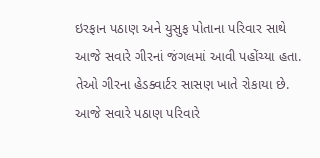ઇરફાન પઠાણ અને યુસુફ પોતાના પરિવાર સાથે આજે સવારે ગીરનાં જંગલમાં આવી પહોંચ્યા હતા. તેઓ ગીરના હેડક્વાર્ટર સાસણ ખાતે રોકાયા છે. આજે સવારે પઠાણ પરિવારે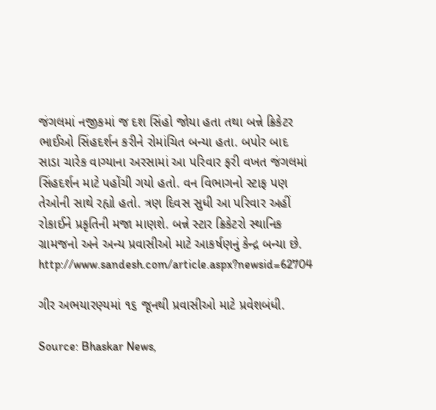જંગલમાં નજીકમાં જ દશ સિંહો જોયા હતા તથા બન્ને ક્રિકેટર ભાઈઓ સિંહદર્શન કરીને રોમાંચિત બન્યા હતા. બપોર બાદ સાડા ચારેક વાગ્યાના અરસામાં આ પરિવાર ફરી વખત જંગલમાં સિંહદર્શન માટે પહોંચી ગયો હતો. વન વિભાગનો સ્ટાફ પણ તેઓની સાથે રહ્યો હતો. ત્રણ દિવસ સુધી આ પરિવાર અહીં રોકાઈને પ્રકૃતિની મજા માણશે. બન્ને સ્ટાર ક્રિકેટરો સ્થાનિક ગ્રામજનો અને અન્ય પ્રવાસીઓ માટે આકર્ષણનું કેન્દ્ર બન્યા છે.
http://www.sandesh.com/article.aspx?newsid=62704

ગીર અભયારણ્યમાં ૧૬ જૂનથી પ્રવાસીઓ માટે પ્રવેશબંધી.

Source: Bhaskar News,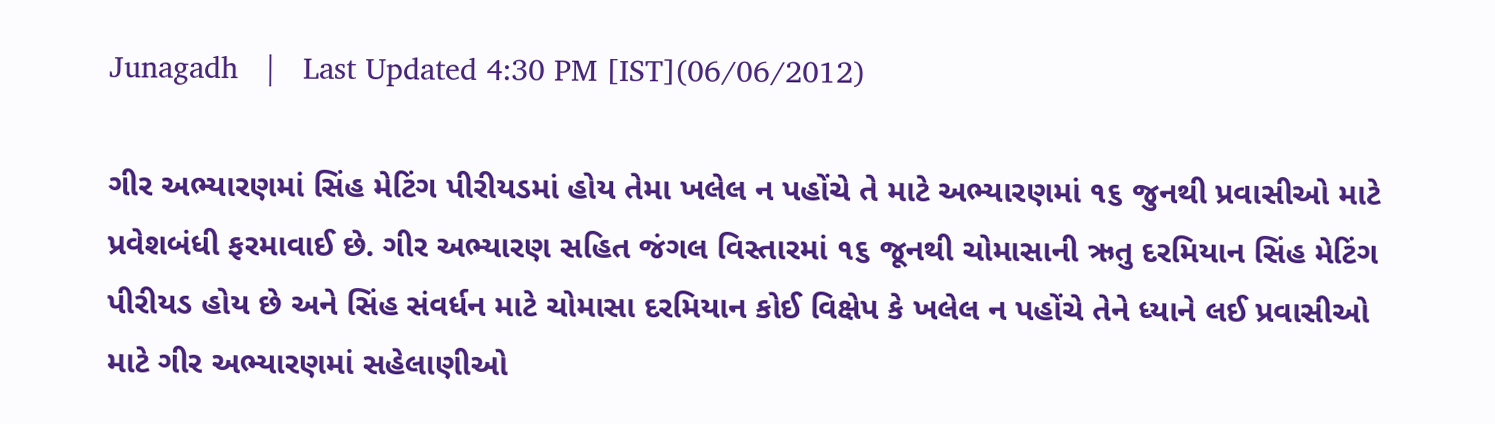Junagadh   |   Last Updated 4:30 PM [IST](06/06/2012)

ગીર અભ્યારણમાં સિંહ મેટિંગ પીરીયડમાં હોય તેમા ખલેલ ન પહોંચે તે માટે અભ્યારણમાં ૧૬ જુનથી પ્રવાસીઓ માટે પ્રવેશબંધી ફરમાવાઈ છે. ગીર અભ્યારણ સહિત જંગલ વિસ્તારમાં ૧૬ જૂનથી ચોમાસાની ઋતુ દરમિયાન સિંહ મેટિંગ પીરીયડ હોય છે અને સિંહ સંવર્ધન માટે ચોમાસા દરમિયાન કોઈ વિક્ષેપ કે ખલેલ ન પહોંચે તેને ધ્યાને લઈ પ્રવાસીઓ માટે ગીર અભ્યારણમાં સહેલાણીઓ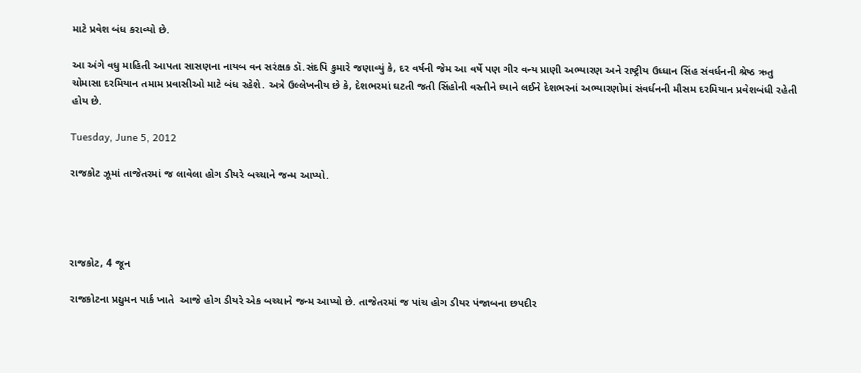માટે પ્રવેશ બંધ કરાવ્યો છે.

આ અંગે વધુ માહિતી આપતા સાસણના નાયબ વન સરંક્ષક ડૉ.સંદપિ કુમારે જણાવ્યું કે, દર વર્ષની જેમ આ વર્ષે પણ ગીર વન્ય પ્રાણી અભ્યારણ અને રાષ્ટ્રીય ઉધ્ધાન સિંહ સંવર્ધનની શ્રેષ્ઠ ઋતુ ચોમાસા દરમિયાન તમામ પ્રવાસીઓ માટે બંધ રહેશે. અત્રે ઉલ્લેખનીય છે કે, દેશભરમાં ઘટતી જતી સિંહોની વસ્તીને ધ્યાને લઈને દેશભરનાં અભ્યારણોમાં સંવર્ધનની મૌસમ દરમિયાન પ્રવેશબંધી રહેતી હોય છે.

Tuesday, June 5, 2012

રાજકોટ ઝૂમાં તાજેતરમાં જ લાવેલા હોગ ડીયરે બચ્ચાને જન્મ આપ્યો.




રાજકોટ, 4 જૂન

રાજકોટના પ્રદ્યુમન પાર્ક ખાતે  આજે હોગ ડીયરે એક બચ્ચાને જન્મ આપ્યો છે. તાજેતરમાં જ પાંચ હોગ ડીયર પંજાબના છપદીર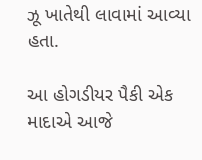ઝૂ ખાતેથી લાવામાં આવ્યા હતા.

આ હોગડીયર પૈકી એક માદાએ આજે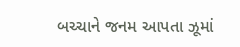બચ્ચાને જનમ આપતા ઝૂમાં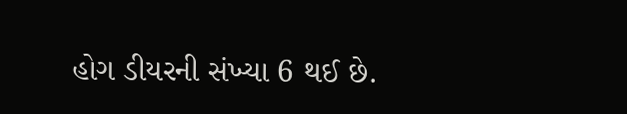હોગ ડીયરની સંખ્યા 6 થઈ છે.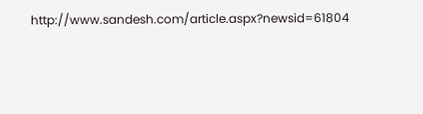http://www.sandesh.com/article.aspx?newsid=61804